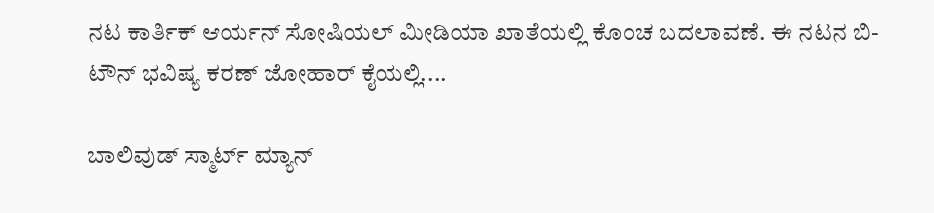ನಟ ಕಾರ್ತಿಕ್ ಆರ್ಯನ್ ಸೋಷಿಯಲ್ ಮೀಡಿಯಾ ಖಾತೆಯಲ್ಲಿ ಕೊಂಚ ಬದಲಾವಣೆ. ಈ ನಟನ ಬಿ-ಟೌನ್ ಭವಿಷ್ಯ ಕರಣ್ ಜೋಹಾರ್ ಕೈಯಲ್ಲಿ....

ಬಾಲಿವುಡ್‌ ಸ್ಮಾರ್ಟ್ ಮ್ಯಾನ್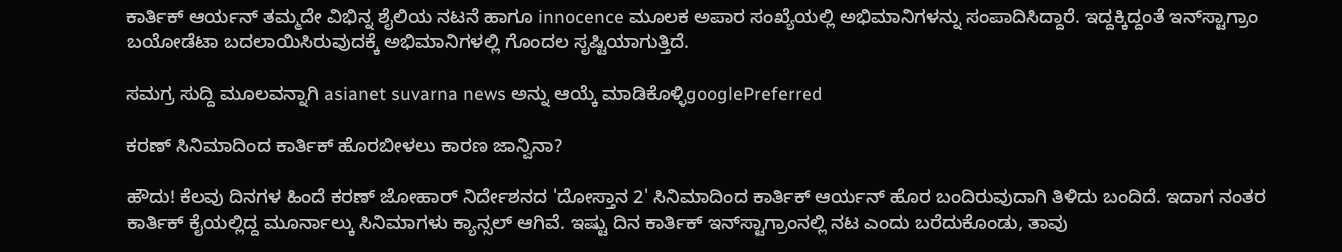ಕಾರ್ತಿಕ್ ಆರ್ಯನ್ ತಮ್ಮದೇ ವಿಭಿನ್ನ ಶೈಲಿಯ ನಟನೆ ಹಾಗೂ innocence ಮೂಲಕ ಅಪಾರ ಸಂಖ್ಯೆಯಲ್ಲಿ ಅಭಿಮಾನಿಗಳನ್ನು ಸಂಪಾದಿಸಿದ್ದಾರೆ. ಇದ್ದಕ್ಕಿದ್ದಂತೆ ಇನ್‌ಸ್ಟಾಗ್ರಾಂ ಬಯೋಡೆಟಾ ಬದಲಾಯಿಸಿರುವುದಕ್ಕೆ ಅಭಿಮಾನಿಗಳಲ್ಲಿ ಗೊಂದಲ ಸೃಷ್ಟಿಯಾಗುತ್ತಿದೆ.

ಸಮಗ್ರ ಸುದ್ದಿ ಮೂಲವನ್ನಾಗಿ asianet suvarna news ಅನ್ನು ಆಯ್ಕೆ ಮಾಡಿಕೊಳ್ಳಿgooglePreferred

ಕರಣ್‌ ಸಿನಿಮಾದಿಂದ ಕಾರ್ತಿಕ್‌ ಹೊರಬೀಳಲು ಕಾರಣ ಜಾನ್ವಿನಾ?

ಹೌದು! ಕೆಲವು ದಿನಗಳ ಹಿಂದೆ ಕರಣ್ ಜೋಹಾರ್ ನಿರ್ದೇಶನದ 'ದೋಸ್ತಾನ 2' ಸಿನಿಮಾದಿಂದ ಕಾರ್ತಿಕ್ ಆರ್ಯನ್ ಹೊರ ಬಂದಿರುವುದಾಗಿ ತಿಳಿದು ಬಂದಿದೆ. ಇದಾಗ ನಂತರ ಕಾರ್ತಿಕ್ ಕೈಯಲ್ಲಿದ್ದ ಮೂರ್ನಾಲ್ಕು ಸಿನಿಮಾಗಳು ಕ್ಯಾನ್ಸಲ್ ಆಗಿವೆ. ಇಷ್ಟು ದಿನ ಕಾರ್ತಿಕ್ ಇನ್‌ಸ್ಟಾಗ್ರಾಂನಲ್ಲಿ ನಟ ಎಂದು ಬರೆದುಕೊಂಡು, ತಾವು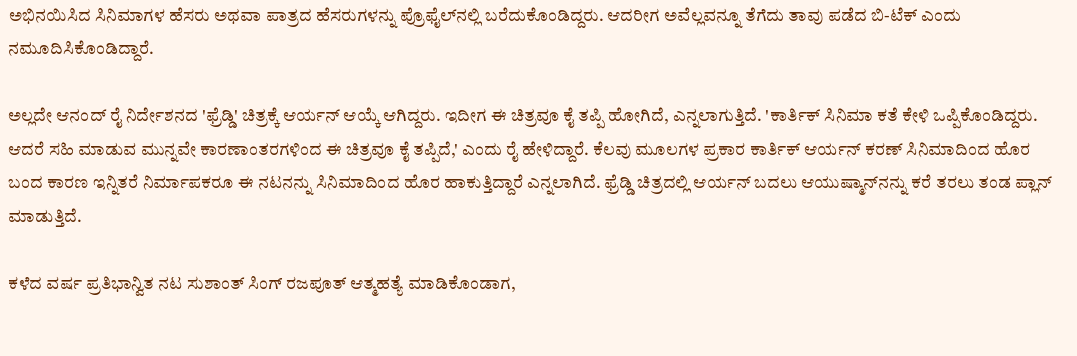ಅಭಿನಯಿಸಿದ ಸಿನಿಮಾಗಳ ಹೆಸರು ಅಥವಾ ಪಾತ್ರದ ಹೆಸರುಗಳನ್ನು ಪ್ರೊಫೈಲ್‌ನಲ್ಲಿ ಬರೆದುಕೊಂಡಿದ್ದರು. ಆದರೀಗ ಅವೆಲ್ಲವನ್ನೂ ತೆಗೆದು ತಾವು ಪಡೆದ ಬಿ-ಟೆಕ್ ಎಂದು ನಮೂದಿಸಿಕೊಂಡಿದ್ದಾರೆ.

ಅಲ್ಲದೇ ಆನಂದ್ ರೈ ನಿರ್ದೇಶನದ 'ಫ್ರೆಡ್ಡಿ' ಚಿತ್ರಕ್ಕೆ ಆರ್ಯನ್ ಆಯ್ಕೆ ಆಗಿದ್ದರು. ಇದೀಗ ಈ ಚಿತ್ರವೂ ಕೈ ತಪ್ಪಿ ಹೋಗಿದೆ, ಎನ್ನಲಾಗುತ್ತಿದೆ. 'ಕಾರ್ತಿಕ್ ಸಿನಿಮಾ ಕತೆ ಕೇಳಿ ಒಪ್ಪಿಕೊಂಡಿದ್ದರು. ಆದರೆ ಸಹಿ ಮಾಡುವ ಮುನ್ನವೇ ಕಾರಣಾಂತರಗಳಿಂದ ಈ ಚಿತ್ರವೂ ಕೈ ತಪ್ಪಿದೆ,' ಎಂದು ರೈ ಹೇಳಿದ್ದಾರೆ. ಕೆಲವು ಮೂಲಗಳ ಪ್ರಕಾರ ಕಾರ್ತಿಕ್ ಆರ್ಯನ್ ಕರಣ್ ಸಿನಿಮಾದಿಂದ ಹೊರ ಬಂದ ಕಾರಣ ಇನ್ನಿತರೆ ನಿರ್ಮಾಪಕರೂ ಈ ನಟನನ್ನು ಸಿನಿಮಾದಿಂದ ಹೊರ ಹಾಕುತ್ತಿದ್ದಾರೆ ಎನ್ನಲಾಗಿದೆ. ಫ್ರೆಡ್ಡಿ ಚಿತ್ರದಲ್ಲಿ ಆರ್ಯನ್ ಬದಲು ಆಯುಷ್ಮಾನ್‌ನನ್ನು ಕರೆ ತರಲು ತಂಡ ಪ್ಲಾನ್ ಮಾಡುತ್ತಿದೆ.

ಕಳೆದ ವರ್ಷ ಪ್ರತಿಭಾನ್ವಿತ ನಟ ಸುಶಾಂತ್ ಸಿಂಗ್ ರಜಪೂತ್ ಆತ್ಮಹತ್ಯೆ ಮಾಡಿಕೊಂಡಾಗ,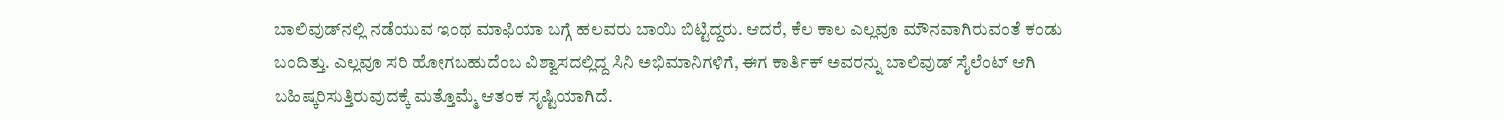ಬಾಲಿವುಡ್‌ನಲ್ಲಿ ನಡೆಯುವ ಇಂಥ ಮಾಫಿಯಾ ಬಗ್ಗೆ ಹಲವರು ಬಾಯಿ ಬಿಟ್ಟಿದ್ದರು. ಆದರೆ, ಕೆಲ ಕಾಲ ಎಲ್ಲವೂ ಮೌನವಾಗಿರುವಂತೆ ಕಂಡು ಬಂದಿತ್ತು. ಎಲ್ಲವೂ ಸರಿ ಹೋಗಬಹುದೆಂಬ ವಿಶ್ವಾಸದಲ್ಲಿದ್ದ ಸಿನಿ ಅಭಿಮಾನಿಗಳಿಗೆ, ಈಗ ಕಾರ್ತಿಕ್ ಅವರನ್ನು ಬಾಲಿವುಡ್ ಸೈಲೆಂಟ್ ಆಗಿ ಬಹಿಷ್ಕರಿಸುತ್ತಿರುವುದಕ್ಕೆ ಮತ್ತೊಮ್ಮೆ ಆತಂಕ ಸೃಷ್ಟಿಯಾಗಿದೆ.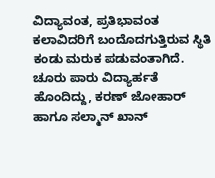ವಿದ್ಯಾವಂತ, ಪ್ರತಿಭಾವಂತ ಕಲಾವಿದರಿಗೆ ಬಂದೊದಗುತ್ತಿರುವ ಸ್ಥಿತಿ ಕಂಡು ಮರುಕ ಪಡುವಂತಾಗಿದೆ. ಚೂರು ಪಾರು ವಿದ್ಯಾರ್ಹತೆ ಹೊಂದಿದ್ದು, ಕರಣ್ ಜೋಹಾರ್ ಹಾಗೂ ಸಲ್ಮಾನ್ ಖಾನ್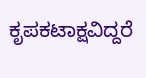ಕೃಪಕಟಾಕ್ಷವಿದ್ದರೆ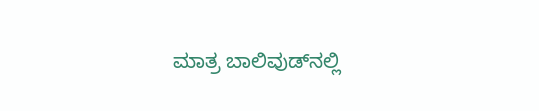ಮಾತ್ರ ಬಾಲಿವುಡ್‌ನಲ್ಲಿ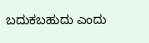ಬದುಕಬಹುದು ಎಂದು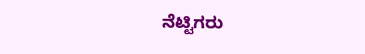ನೆಟ್ಟಿಗರು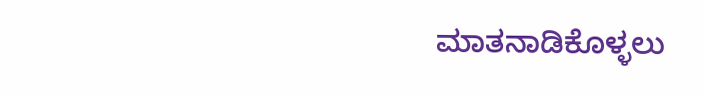ಮಾತನಾಡಿಕೊಳ್ಳಲು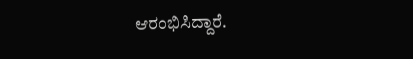ಆರಂಭಿಸಿದ್ದಾರೆ.